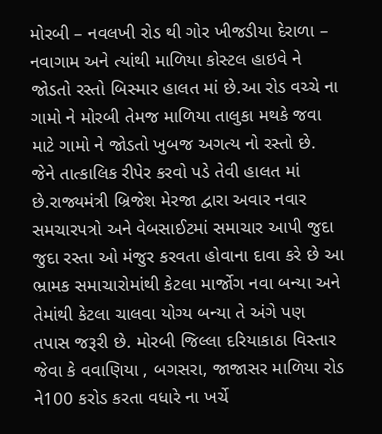મોરબી – નવલખી રોડ થી ગોર ખીજડીયા દેરાળા – નવાગામ અને ત્યાંથી માળિયા કોસ્ટલ હાઇવે ને જોડતો રસ્તો બિસ્માર હાલત માં છે.આ રોડ વચ્ચે ના ગામો ને મોરબી તેમજ માળિયા તાલુકા મથકે જવા માટે ગામો ને જોડતો ખુબજ અગત્ય નો રસ્તો છે. જેને તાત્કાલિક રીપેર કરવો પડે તેવી હાલત માં છે.રાજ્યમંત્રી બ્રિજેશ મેરજા દ્વારા અવાર નવાર સમચારપત્રો અને વેબસાઈટમાં સમાચાર આપી જુદા જુદા રસ્તા ઓ મંજુર કરવતા હોવાના દાવા કરે છે આ ભ્રામક સમાચારોમાંથી કેટલા માર્જોગ નવા બન્યા અને તેમાંથી કેટલા ચાલવા યોગ્ય બન્યા તે અંગે પણ તપાસ જરૂરી છે. મોરબી જિલ્લા દરિયાકાઠા વિસ્તાર જેવા કે વવાણિયા , બગસરા, જાજાસર માળિયા રોડ ને100 કરોડ કરતા વધારે ના ખર્ચે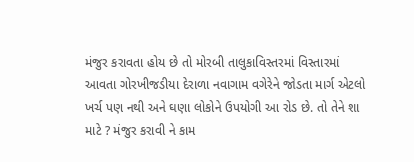મંજુર કરાવતા હોય છે તો મોરબી તાલુકાવિસ્તરમાં વિસ્તારમાં આવતા ગોરખીજડીયા દેરાળા નવાગામ વગેરેને જોડતા માર્ગ એટલો ખર્ચ પણ નથી અને ઘણા લોકોને ઉપયોગી આ રોડ છે. તો તેને શા માટે ? મંજુર કરાવી ને કામ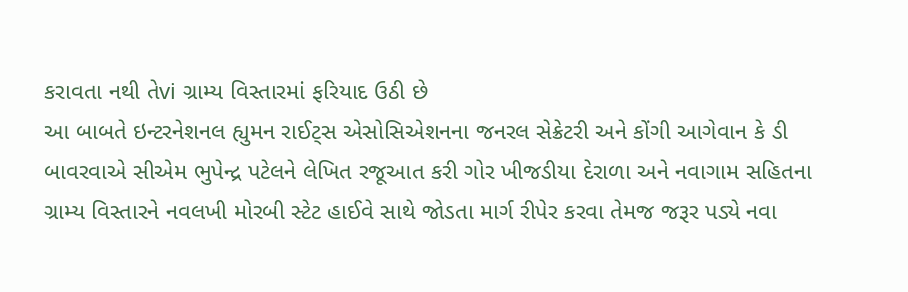કરાવતા નથી તેvi ગ્રામ્ય વિસ્તારમાં ફરિયાદ ઉઠી છે
આ બાબતે ઇન્ટરનેશનલ હ્યુમન રાઈટ્સ એસોસિએશનના જનરલ સેક્રેટરી અને કોંગી આગેવાન કે ડી બાવરવાએ સીએમ ભુપેન્દ્ર પટેલને લેખિત રજૂઆત કરી ગોર ખીજડીયા દેરાળા અને નવાગામ સહિતના ગ્રામ્ય વિસ્તારને નવલખી મોરબી સ્ટેટ હાઈવે સાથે જોડતા માર્ગ રીપેર કરવા તેમજ જરૂર પડ્યે નવા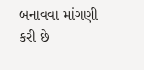બનાવવા માંગણી કરી છે